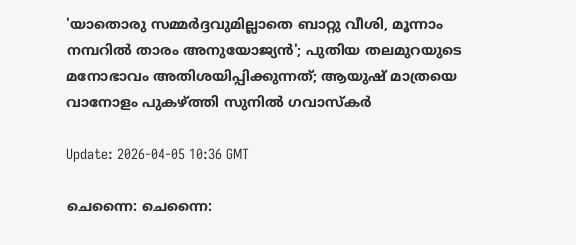'യാതൊരു സമ്മർദ്ദവുമില്ലാതെ ബാറ്റു വീശി, മൂന്നാം നമ്പറിൽ താരം അനുയോജ്യൻ'; പുതിയ തലമുറയുടെ മനോഭാവം അതിശയിപ്പിക്കുന്നത്; ആയുഷ് മാത്രയെ വാനോളം പുകഴ്ത്തി സുനില്‍ ഗവാസ്‌കര്‍

Update: 2026-04-05 10:36 GMT

ചെന്നൈ: ചെന്നൈ: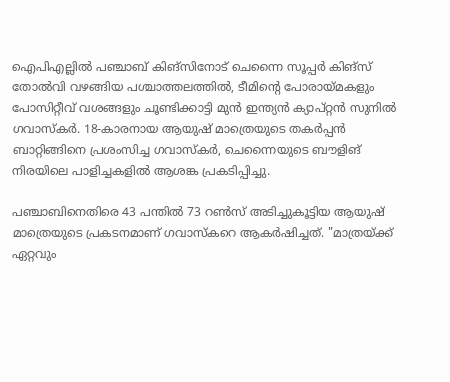ഐപിഎല്ലിൽ പഞ്ചാബ് കിങ്‌സിനോട് ചെന്നൈ സൂപ്പർ കിങ്‌സ് തോൽവി വഴങ്ങിയ പശ്ചാത്തലത്തിൽ, ടീമിന്റെ പോരായ്മകളും പോസിറ്റീവ് വശങ്ങളും ചൂണ്ടിക്കാട്ടി മുൻ ഇന്ത്യൻ ക്യാപ്റ്റൻ സുനിൽ ഗവാസ്‌കർ. 18-കാരനായ ആയുഷ് മാത്രെയുടെ തകർപ്പൻ ബാറ്റിങ്ങിനെ പ്രശംസിച്ച ഗവാസ്‌കർ, ചെന്നൈയുടെ ബൗളിങ് നിരയിലെ പാളിച്ചകളിൽ ആശങ്ക പ്രകടിപ്പിച്ചു.

പഞ്ചാബിനെതിരെ 43 പന്തിൽ 73 റൺസ് അടിച്ചുകൂട്ടിയ ആയുഷ് മാത്രെയുടെ പ്രകടനമാണ് ഗവാസ്‌കറെ ആകർഷിച്ചത്. "മാത്രയ്ക്ക് ഏറ്റവും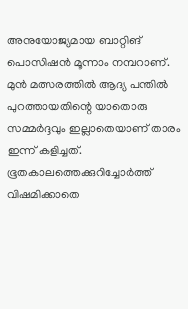അനുയോജ്യമായ ബാറ്റിങ് പൊസിഷൻ മൂന്നാം നമ്പറാണ്. മുൻ മത്സരത്തിൽ ആദ്യ പന്തിൽ പുറത്തായതിന്റെ യാതൊരു സമ്മർദ്ദവും ഇല്ലാതെയാണ് താരം ഇന്ന് കളിച്ചത്. ഭൂതകാലത്തെക്കുറിച്ചോർത്ത് വിഷമിക്കാതെ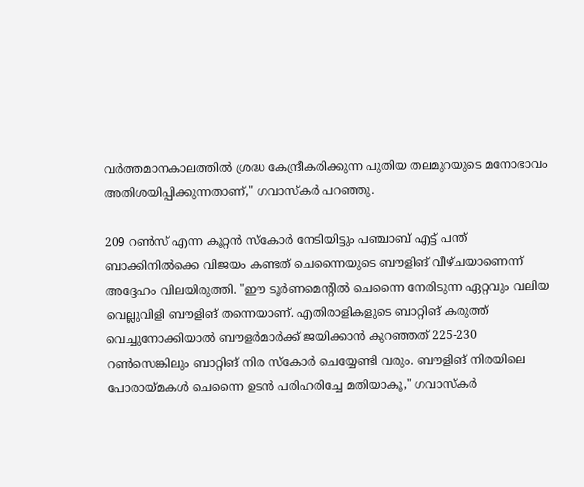വർത്തമാനകാലത്തിൽ ശ്രദ്ധ കേന്ദ്രീകരിക്കുന്ന പുതിയ തലമുറയുടെ മനോഭാവം അതിശയിപ്പിക്കുന്നതാണ്," ഗവാസ്‌കർ പറഞ്ഞു.

209 റൺസ് എന്ന കൂറ്റൻ സ്‌കോർ നേടിയിട്ടും പഞ്ചാബ് എട്ട് പന്ത് ബാക്കിനിൽക്കെ വിജയം കണ്ടത് ചെന്നൈയുടെ ബൗളിങ് വീഴ്ചയാണെന്ന് അദ്ദേഹം വിലയിരുത്തി. "ഈ ടൂർണമെന്റിൽ ചെന്നൈ നേരിടുന്ന ഏറ്റവും വലിയ വെല്ലുവിളി ബൗളിങ് തന്നെയാണ്. എതിരാളികളുടെ ബാറ്റിങ് കരുത്ത് വെച്ചുനോക്കിയാൽ ബൗളർമാർക്ക് ജയിക്കാൻ കുറഞ്ഞത് 225-230 റൺസെങ്കിലും ബാറ്റിങ് നിര സ്കോർ ചെയ്യേണ്ടി വരും. ബൗളിങ് നിരയിലെ പോരായ്മകൾ ചെന്നൈ ഉടൻ പരിഹരിച്ചേ മതിയാകൂ," ഗവാസ്‌കർ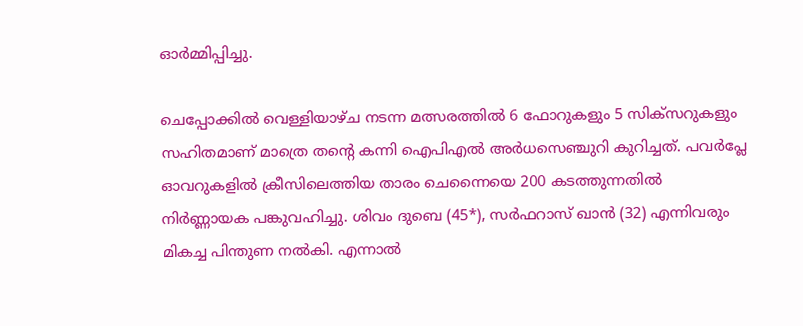ഓർമ്മിപ്പിച്ചു.

ചെപ്പോക്കിൽ വെള്ളിയാഴ്ച നടന്ന മത്സരത്തിൽ 6 ഫോറുകളും 5 സിക്സറുകളും സഹിതമാണ് മാത്രെ തന്റെ കന്നി ഐപിഎൽ അർധസെഞ്ചുറി കുറിച്ചത്. പവർപ്ലേ ഓവറുകളിൽ ക്രീസിലെത്തിയ താരം ചെന്നൈയെ 200 കടത്തുന്നതിൽ നിർണ്ണായക പങ്കുവഹിച്ചു. ശിവം ദുബെ (45*), സർഫറാസ് ഖാൻ (32) എന്നിവരും മികച്ച പിന്തുണ നൽകി. എന്നാൽ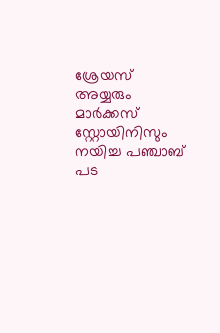ശ്രേയസ് അയ്യരും മാർക്കസ് സ്റ്റോയിനിസും നയിച്ച പഞ്ചാബ് പട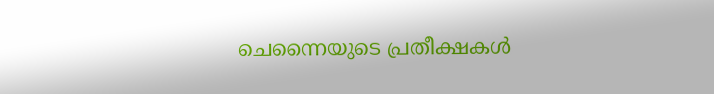ചെന്നൈയുടെ പ്രതീക്ഷകൾ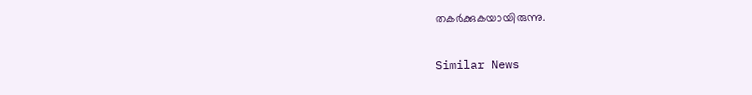തകർക്കുകയായിരുന്നു.

Similar News